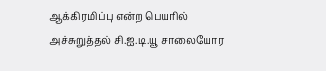ஆக்கிரமிப்பு என்ற பெயரில் அச்சுறுத்தல் சி.ஐ.டி.யூ சாலையோர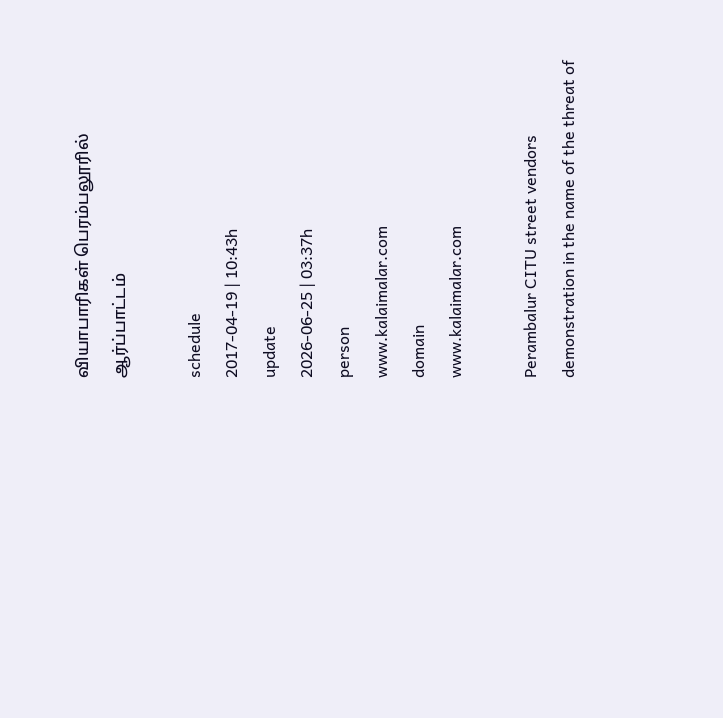வியாபாரிகள் பெரம்பலூரில் ஆர்ப்பாட்டம்

schedule
2017-04-19 | 10:43h
update
2026-06-25 | 03:37h
person
www.kalaimalar.com
domain
www.kalaimalar.com

Perambalur CITU street vendors demonstration in the name of the threat of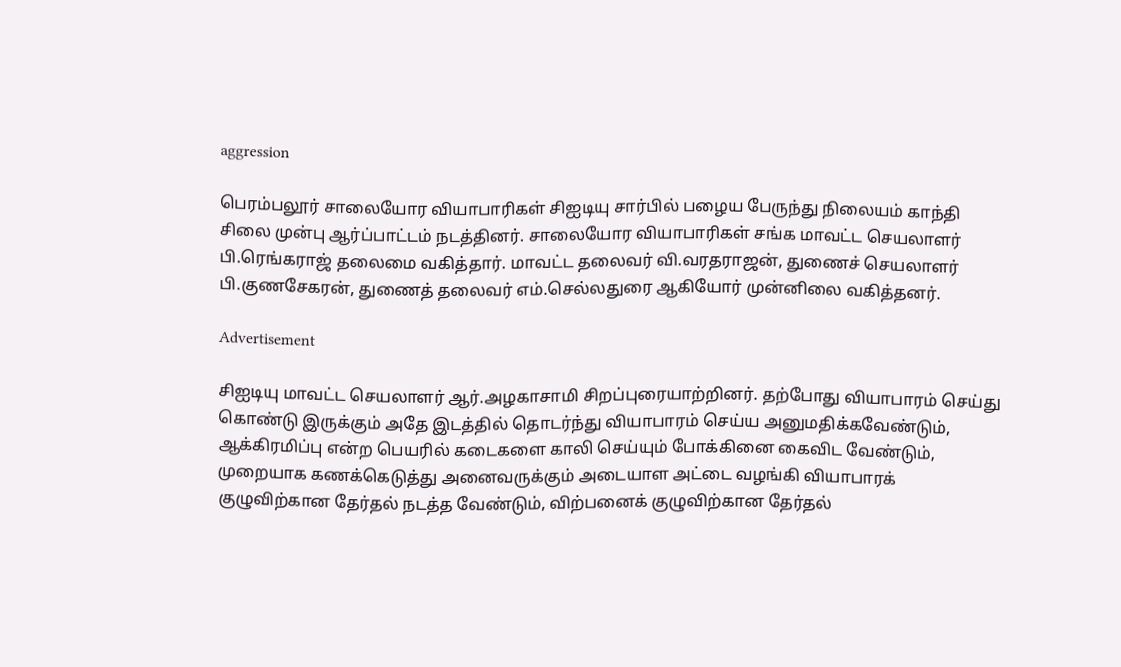aggression

பெரம்பலூர் சாலையோர வியாபாரிகள் சிஐடியு சார்பில் பழைய பேருந்து நிலையம் காந்தி சிலை முன்பு ஆர்ப்பாட்டம் நடத்தினர். சாலையோர வியாபாரிகள் சங்க மாவட்ட செயலாளர் பி.ரெங்கராஜ் தலைமை வகித்தார். மாவட்ட தலைவர் வி.வரதராஜன், துணைச் செயலாளர் பி.குணசேகரன், துணைத் தலைவர் எம்.செல்லதுரை ஆகியோர் முன்னிலை வகித்தனர்.

Advertisement

சிஐடியு மாவட்ட செயலாளர் ஆர்.அழகாசாமி சிறப்புரையாற்றினர். தற்போது வியாபாரம் செய்து கொண்டு இருக்கும் அதே இடத்தில் தொடர்ந்து வியாபாரம் செய்ய அனுமதிக்கவேண்டும், ஆக்கிரமிப்பு என்ற பெயரில் கடைகளை காலி செய்யும் போக்கினை கைவிட வேண்டும், முறையாக கணக்கெடுத்து அனைவருக்கும் அடையாள அட்டை வழங்கி வியாபாரக் குழுவிற்கான தேர்தல் நடத்த வேண்டும், விற்பனைக் குழுவிற்கான தேர்தல்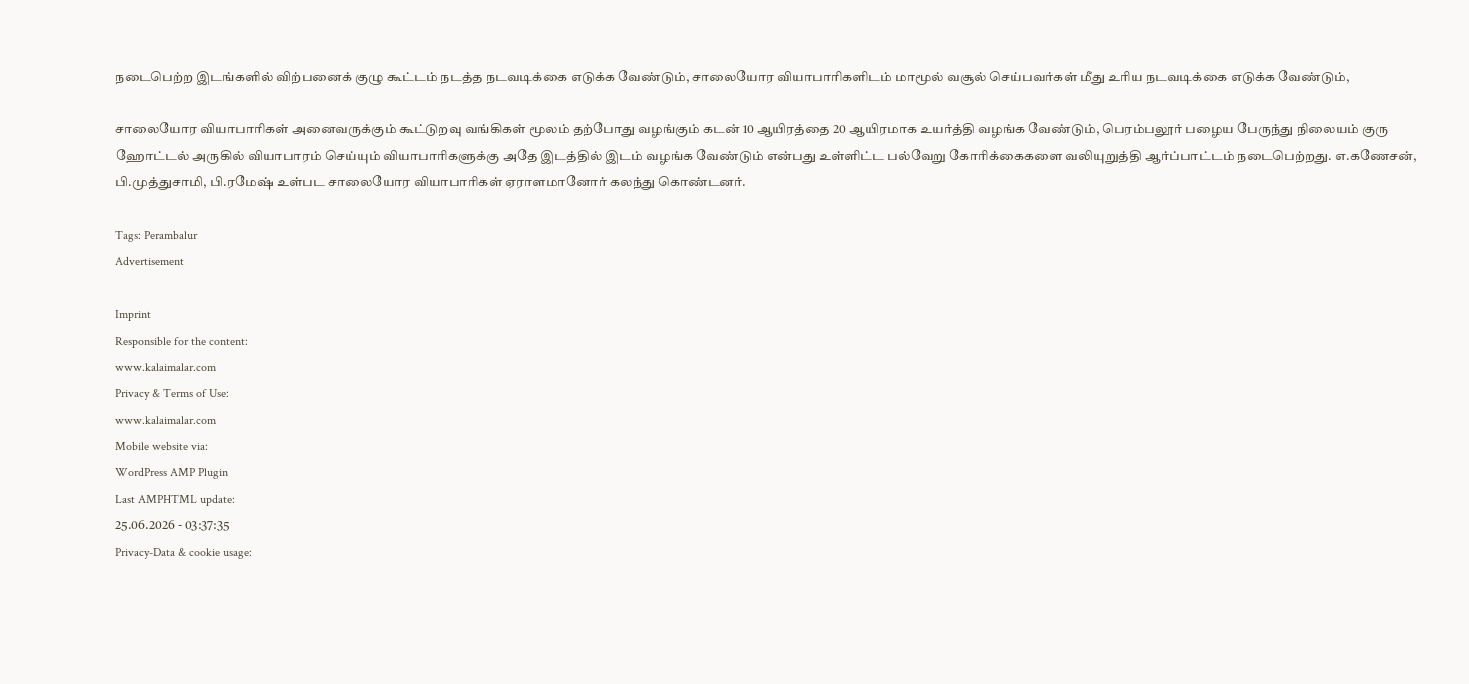நடைபெற்ற இடங்களில் விற்பனைக் குழு கூட்டம் நடத்த நடவடிக்கை எடுக்க வேண்டும், சாலையோர வியாபாரிகளிடம் மாமூல் வசூல் செய்பவர்கள் மீது உரிய நடவடிக்கை எடுக்க வேண்டும்,

சாலையோர வியாபாரிகள் அனைவருக்கும் கூட்டுறவு வங்கிகள் மூலம் தற்போது வழங்கும் கடன் 10 ஆயிரத்தை 20 ஆயிரமாக உயர்த்தி வழங்க வேண்டும், பெரம்பலூர் பழைய பேருந்து நிலையம் குரு ஹோட்டல் அருகில் வியாபாரம் செய்யும் வியாபாரிகளுக்கு அதே இடத்தில் இடம் வழங்க வேண்டும் என்பது உள்ளிட்ட பல்வேறு கோரிக்கைகளை வலியுறுத்தி ஆர்ப்பாட்டம் நடைபெற்றது. எ.கணேசன், பி.முத்துசாமி, பி.ரமேஷ் உள்பட சாலையோர வியாபாரிகள் ஏராளமானோர் கலந்து கொண்டனர்.

Tags: Perambalur
Advertisement

Imprint
Responsible for the content:
www.kalaimalar.com
Privacy & Terms of Use:
www.kalaimalar.com
Mobile website via:
WordPress AMP Plugin
Last AMPHTML update:
25.06.2026 - 03:37:35
Privacy-Data & cookie usage: